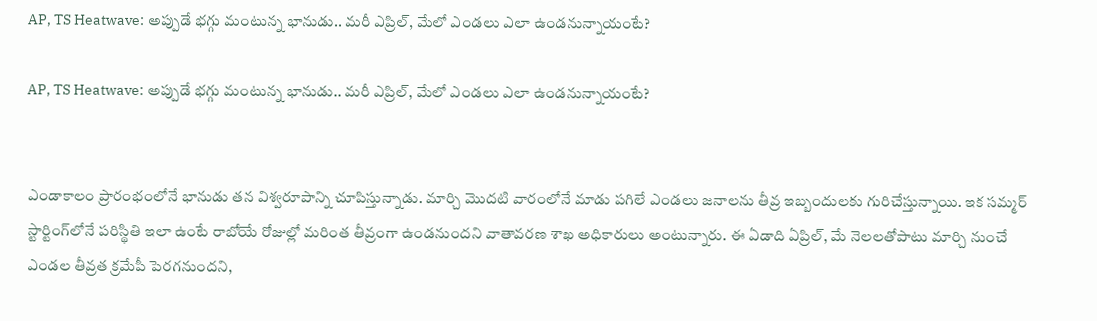AP, TS Heatwave: అప్పుడే భగ్గు మంటున్న భానుడు.. మరీ ఎప్రిల్, మేలో ఎండలు ఎలా ఉండనున్నాయంటే?

AP, TS Heatwave: అప్పుడే భగ్గు మంటున్న భానుడు.. మరీ ఎప్రిల్, మేలో ఎండలు ఎలా ఉండనున్నాయంటే?


ఎండాకాలం ప్రారంభంలోనే భానుడు తన విశ్వరూపాన్ని చూపిస్తున్నాడు. మార్చి మొదటి వారంలోనే మాడు పగిలే ఎండలు జనాలను తీవ్ర ఇబ్బందులకు గురిచేస్తున్నాయి. ఇక సమ్మర్ స్టార్టింగ్‌లోనే పరిస్థితి ఇలా ఉంటే రాబోయే రోజుల్లో మరింత తీవ్రంగా ఉండనుందని వాతావరణ శాఖ అధికారులు అంటున్నారు. ఈ ఏడాది ఏప్రిల్‌, మే నెలలతోపాటు మార్చి నుంచే ఎండల తీవ్రత క్రమేపీ పెరగనుందని,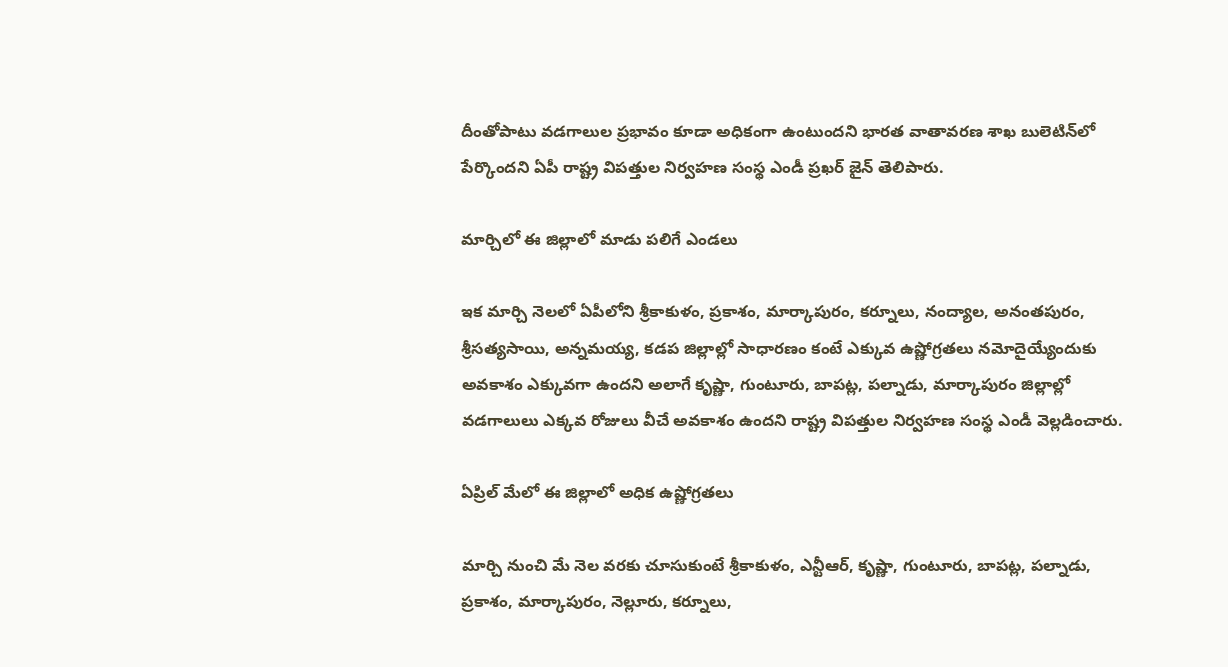దీంతోపాటు వడగాలుల ప్రభావం కూడా అధికంగా ఉంటుందని భారత వాతావరణ శాఖ బులెటిన్‌లో పేర్కొందని ఏపీ రాష్ట్ర విపత్తుల నిర్వహణ సంస్థ ఎండీ ప్రఖర్ జైన్ తెలిపారు.

మార్చిలో ఈ జిల్లాలో మాడు పలిగే ఎండలు

ఇక మార్చి నెలలో ఏపీలోని శ్రీకాకుళం, ప్రకాశం, మార్కాపురం, కర్నూలు, నంద్యాల, అనంతపురం, శ్రీసత్యసాయి, అన్నమయ్య, కడప జిల్లాల్లో సాధారణం కంటే ఎక్కువ ఉష్ణోగ్రతలు నమోదైయ్యేందుకు అవకాశం ఎక్కువగా ఉందని అలాగే కృష్ణా, గుంటూరు, బాపట్ల, పల్నాడు, మార్కాపురం జిల్లాల్లో వడగాలులు ఎక్కవ రోజులు వీచే అవకాశం ఉందని రాష్ట్ర విపత్తుల నిర్వహణ సంస్థ ఎండీ వెల్లడించారు.

ఏప్రిల్ మేలో ఈ జిల్లాలో అధిక ఉష్ణోగ్రతలు

మార్చి నుంచి మే నెల వరకు చూసుకుంటే శ్రీకాకుళం, ఎన్టీఆర్, కృష్ణా, గుంటూరు, బాపట్ల, పల్నాడు, ప్రకాశం, మార్కాపురం, నెల్లూరు, కర్నూలు,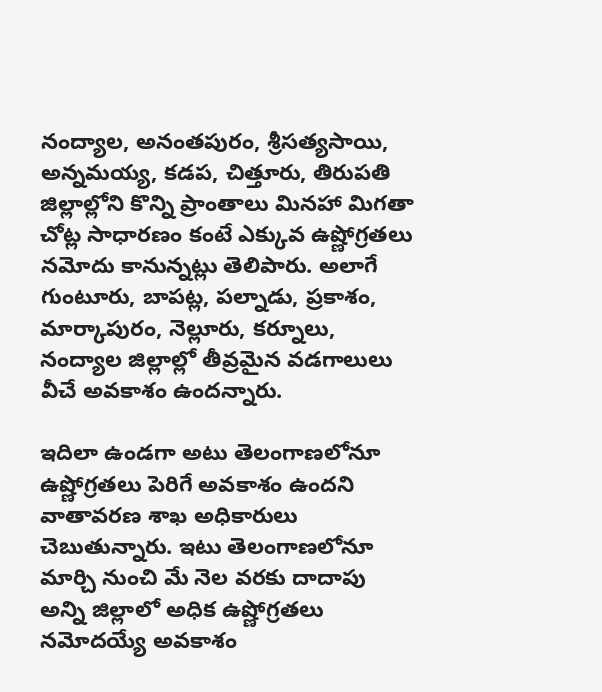నంద్యాల, అనంతపురం, శ్రీసత్యసాయి, అన్నమయ్య, కడప, చిత్తూరు, తిరుపతి జిల్లాల్లోని కొన్ని ప్రాంతాలు మినహా మిగతా చోట్ల సాధారణం కంటే ఎక్కువ ఉష్ణోగ్రతలు నమోదు కానున్నట్లు తెలిపారు. అలాగే గుంటూరు, బాపట్ల, పల్నాడు, ప్రకాశం, మార్కాపురం, నెల్లూరు, కర్నూలు, నంద్యాల జిల్లాల్లో తీవ్రమైన వడగాలులు వీచే అవకాశం ఉందన్నారు.

ఇదిలా ఉండగా అటు తెలంగాణలోనూ ఉష్ణోగ్రతలు పెరిగే అవకాశం ఉందని వాతావరణ శాఖ అధికారులు చెబుతున్నారు. ఇటు తెలంగాణలోనూ మార్చి నుంచి మే నెల వరకు దాదాపు అన్ని జిల్లాలో అధిక ఉష్ణోగ్రతలు నమోదయ్యే అవకాశం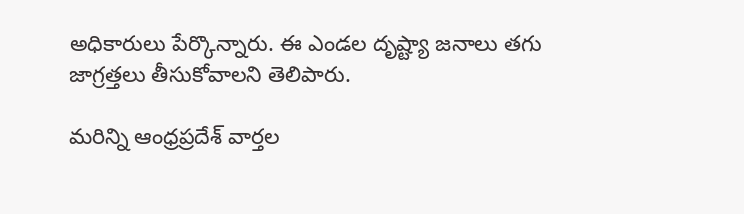అధికారులు పేర్కొన్నారు. ఈ ఎండల దృష్ట్యా జనాలు తగు జాగ్రత్తలు తీసుకోవాలని తెలిపారు.

మరిన్ని ఆంధ్రప్రదేశ్ వార్తల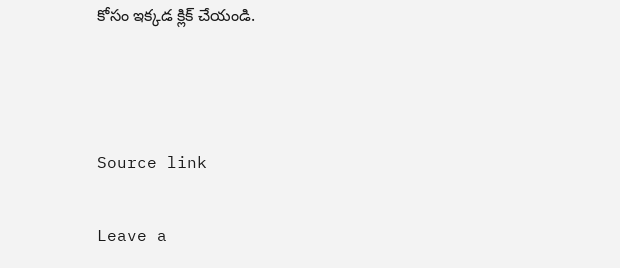కోసం ఇక్కడ క్లిక్ చేయండి.



Source link

Leave a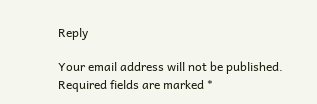Reply

Your email address will not be published. Required fields are marked *